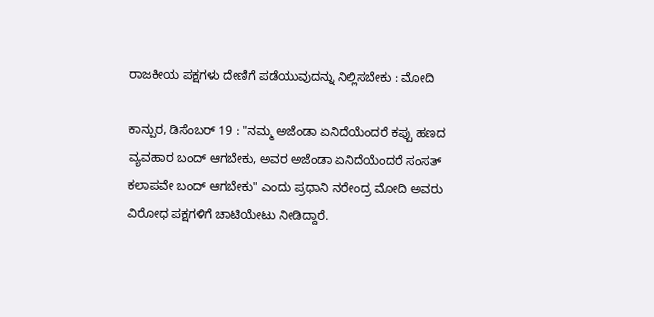ರಾಜಕೀಯ ಪಕ್ಷಗಳು ದೇಣಿಗೆ ಪಡೆಯುವುದನ್ನು ನಿಲ್ಲಿಸಬೇಕು : ಮೋದಿ

ಕಾನ್ಪುರ, ಡಿಸೆಂಬರ್ 19 : "ನಮ್ಮ ಅಜೆಂಡಾ ಏನಿದೆಯೆಂದರೆ ಕಪ್ಪು ಹಣದ ವ್ಯವಹಾರ ಬಂದ್ ಆಗಬೇಕು, ಅವರ ಅಜೆಂಡಾ ಏನಿದೆಯೆಂದರೆ ಸಂಸತ್ ಕಲಾಪವೇ ಬಂದ್ ಆಗಬೇಕು" ಎಂದು ಪ್ರಧಾನಿ ನರೇಂದ್ರ ಮೋದಿ ಅವರು ವಿರೋಧ ಪಕ್ಷಗಳಿಗೆ ಚಾಟಿಯೇಟು ನೀಡಿದ್ದಾರೆ.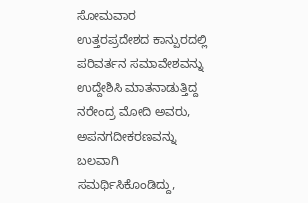ಸೋಮವಾರ ಉತ್ತರಪ್ರದೇಶದ ಕಾನ್ಪುರದಲ್ಲಿ ಪರಿವರ್ತನ ಸಮಾವೇಶವನ್ನು ಉದ್ದೇಶಿಸಿ ಮಾತನಾಡುತ್ತಿದ್ದ ನರೇಂದ್ರ ಮೋದಿ ಅವರು, ಅಪನಗದೀಕರಣವನ್ನು ಬಲವಾಗಿ ಸಮರ್ಥಿಸಿಕೊಂಡಿದ್ದು,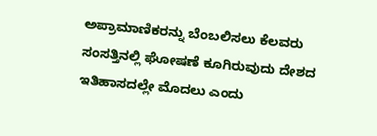ಅಪ್ರಾಮಾಣಿಕರನ್ನು ಬೆಂಬಲಿಸಲು ಕೆಲವರು ಸಂಸತ್ತಿನಲ್ಲಿ ಘೋಷಣೆ ಕೂಗಿರುವುದು ದೇಶದ ಇತಿಹಾಸದಲ್ಲೇ ಮೊದಲು ಎಂದು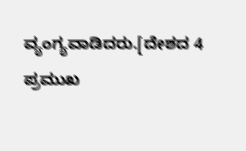ವ್ಯಂಗ್ಯವಾಡಿದರು.[ದೇಶದ 4 ಪ್ರಮುಖ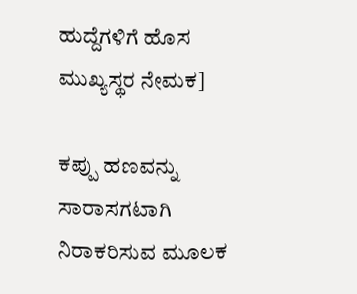ಹುದ್ದೆಗಳಿಗೆ ಹೊಸ ಮುಖ್ಯಸ್ಥರ ನೇಮಕ]

ಕಪ್ಪು ಹಣವನ್ನು ಸಾರಾಸಗಟಾಗಿ ನಿರಾಕರಿಸುವ ಮೂಲಕ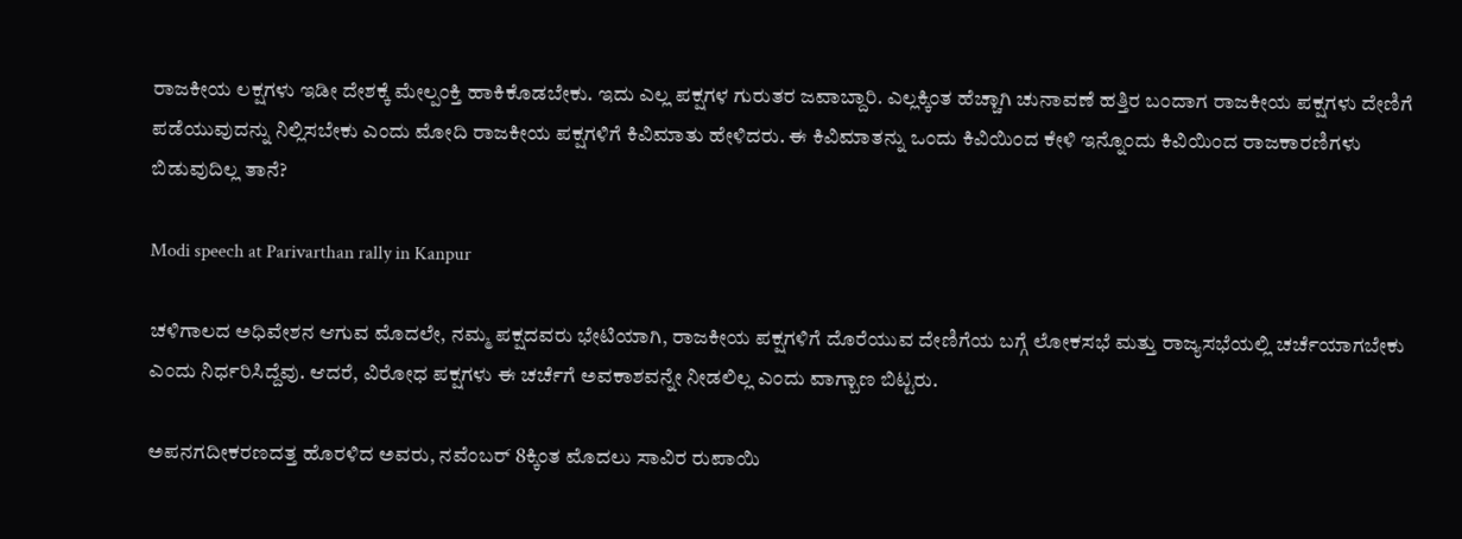ರಾಜಕೀಯ ಲಕ್ಷಗಳು ಇಡೀ ದೇಶಕ್ಕೆ ಮೇಲ್ಪಂಕ್ತಿ ಹಾಕಿಕೊಡಬೇಕು. ಇದು ಎಲ್ಲ ಪಕ್ಷಗಳ ಗುರುತರ ಜವಾಬ್ದಾರಿ. ಎಲ್ಲಕ್ಕಿಂತ ಹೆಚ್ಚಾಗಿ ಚುನಾವಣೆ ಹತ್ತಿರ ಬಂದಾಗ ರಾಜಕೀಯ ಪಕ್ಷಗಳು ದೇಣಿಗೆ ಪಡೆಯುವುದನ್ನು ನಿಲ್ಲಿಸಬೇಕು ಎಂದು ಮೋದಿ ರಾಜಕೀಯ ಪಕ್ಷಗಳಿಗೆ ಕಿವಿಮಾತು ಹೇಳಿದರು. ಈ ಕಿವಿಮಾತನ್ನು ಒಂದು ಕಿವಿಯಿಂದ ಕೇಳಿ ಇನ್ನೊಂದು ಕಿವಿಯಿಂದ ರಾಜಕಾರಣಿಗಳು ಬಿಡುವುದಿಲ್ಲ ತಾನೆ?

Modi speech at Parivarthan rally in Kanpur

ಚಳಿಗಾಲದ ಅಧಿವೇಶನ ಆಗುವ ಮೊದಲೇ, ನಮ್ಮ ಪಕ್ಷದವರು ಭೇಟಿಯಾಗಿ, ರಾಜಕೀಯ ಪಕ್ಷಗಳಿಗೆ ದೊರೆಯುವ ದೇಣಿಗೆಯ ಬಗ್ಗೆ ಲೋಕಸಭೆ ಮತ್ತು ರಾಜ್ಯಸಭೆಯಲ್ಲಿ ಚರ್ಚೆಯಾಗಬೇಕು ಎಂದು ನಿರ್ಧರಿಸಿದ್ದೆವು. ಆದರೆ, ವಿರೋಧ ಪಕ್ಷಗಳು ಈ ಚರ್ಚೆಗೆ ಅವಕಾಶವನ್ನೇ ನೀಡಲಿಲ್ಲ ಎಂದು ವಾಗ್ಬಾಣ ಬಿಟ್ಟರು.

ಅಪನಗದೀಕರಣದತ್ತ ಹೊರಳಿದ ಅವರು, ನವೆಂಬರ್ 8ಕ್ಕಿಂತ ಮೊದಲು ಸಾವಿರ ರುಪಾಯಿ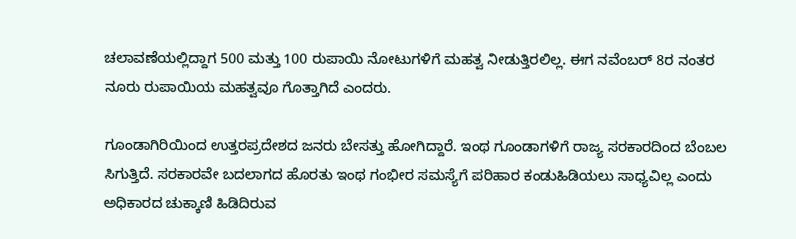ಚಲಾವಣೆಯಲ್ಲಿದ್ದಾಗ 500 ಮತ್ತು 100 ರುಪಾಯಿ ನೋಟುಗಳಿಗೆ ಮಹತ್ವ ನೀಡುತ್ತಿರಲಿಲ್ಲ. ಈಗ ನವೆಂಬರ್ 8ರ ನಂತರ ನೂರು ರುಪಾಯಿಯ ಮಹತ್ವವೂ ಗೊತ್ತಾಗಿದೆ ಎಂದರು.

ಗೂಂಡಾಗಿರಿಯಿಂದ ಉತ್ತರಪ್ರದೇಶದ ಜನರು ಬೇಸತ್ತು ಹೋಗಿದ್ದಾರೆ. ಇಂಥ ಗೂಂಡಾಗಳಿಗೆ ರಾಜ್ಯ ಸರಕಾರದಿಂದ ಬೆಂಬಲ ಸಿಗುತ್ತಿದೆ. ಸರಕಾರವೇ ಬದಲಾಗದ ಹೊರತು ಇಂಥ ಗಂಭೀರ ಸಮಸ್ಯೆಗೆ ಪರಿಹಾರ ಕಂಡುಹಿಡಿಯಲು ಸಾಧ್ಯವಿಲ್ಲ ಎಂದು ಅಧಿಕಾರದ ಚುಕ್ಕಾಣಿ ಹಿಡಿದಿರುವ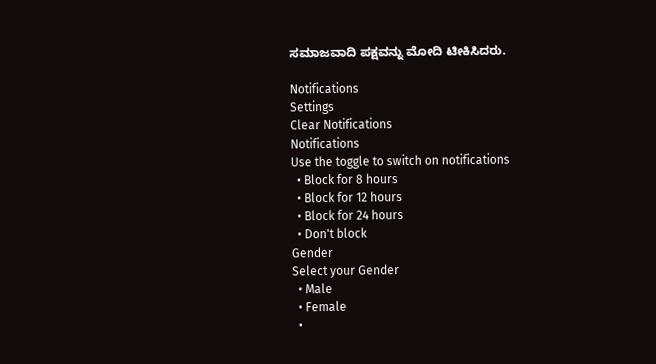ಸಮಾಜವಾದಿ ಪಕ್ಷವನ್ನು ಮೋದಿ ಟೀಕಿಸಿದರು.

Notifications
Settings
Clear Notifications
Notifications
Use the toggle to switch on notifications
  • Block for 8 hours
  • Block for 12 hours
  • Block for 24 hours
  • Don't block
Gender
Select your Gender
  • Male
  • Female
  •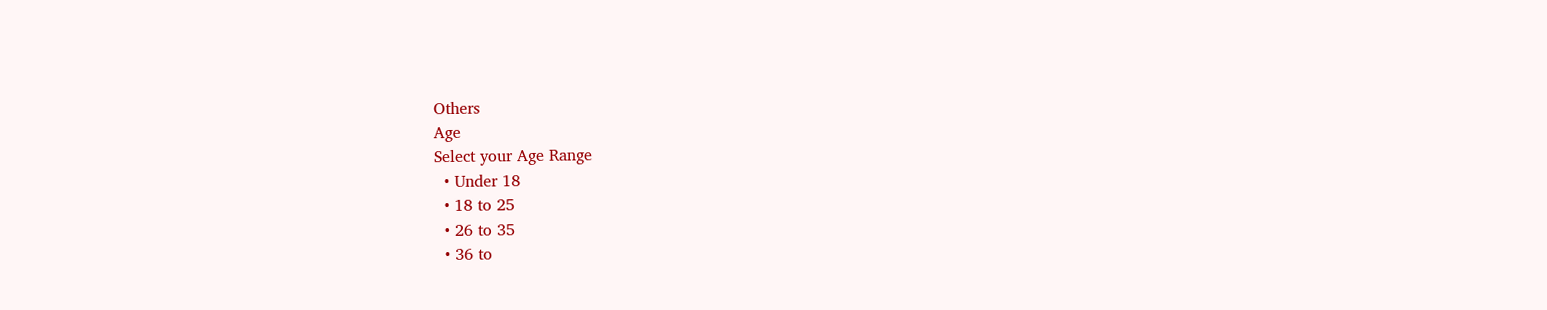Others
Age
Select your Age Range
  • Under 18
  • 18 to 25
  • 26 to 35
  • 36 to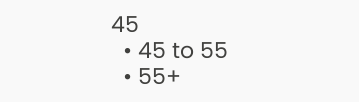45
  • 45 to 55
  • 55+